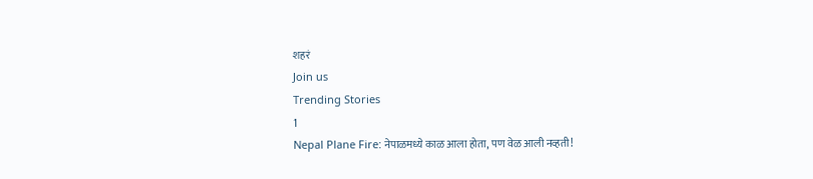शहरं
Join us
Trending Stories
1
Nepal Plane Fire: नेपाळमध्ये काळ आला होता, पण वेळ आली नव्हती!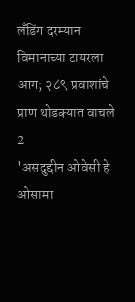लँडिंग दरम्यान विमानाच्या टायरला आग; २८९ प्रवाशांचे प्राण थोडक्यात वाचले
2
'असदुद्दीन ओवेसी हे ओसामा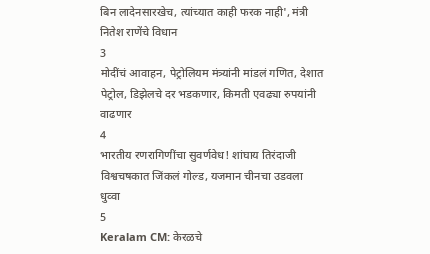बिन लादेनसारखेच, त्यांच्यात काही फरक नाही', मंत्री नितेश राणेंचे विधान
3
मोदींचं आवाहन, पेट्रोलियम मंत्र्यांनी मांडलं गणित, देशात पेट्रोल, डिझेलचे दर भडकणार, किमती एवढ्या रुपयांनी वाढणार
4
भारतीय रणरागिणींचा सुवर्णवेध! शांघाय तिरंदाजी विश्वचषकात जिंकलं गोल्ड, यजमान चीनचा उडवला धुव्वा
5
Keralam CM: केरळचे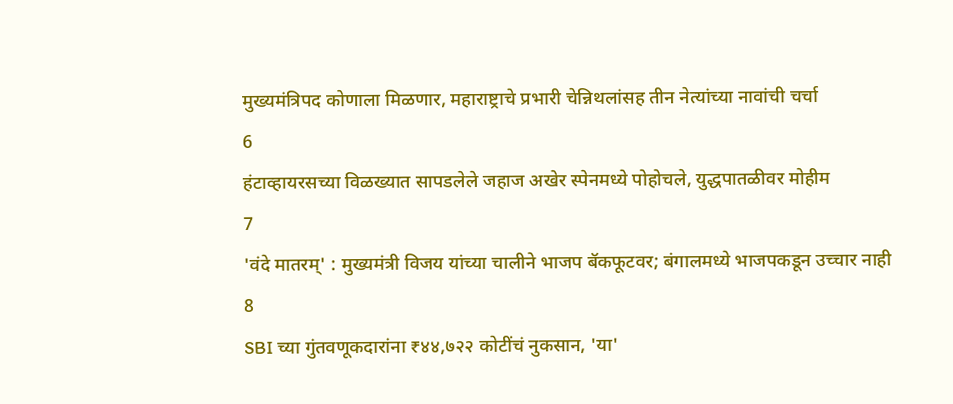मुख्यमंत्रिपद कोणाला मिळणार, महाराष्ट्राचे प्रभारी चेन्निथलांसह तीन नेत्यांच्या नावांची चर्चा
6
हंटाव्हायरसच्या विळख्यात सापडलेले जहाज अखेर स्पेनमध्ये पोहोचले, युद्धपातळीवर मोहीम
7
'वंदे मातरम्' : मुख्यमंत्री विजय यांच्या चालीने भाजप बॅकफूटवर; बंगालमध्ये भाजपकडून उच्चार नाही
8
SBI च्या गुंतवणूकदारांना ₹४४,७२२ कोटींचं नुकसान, 'या'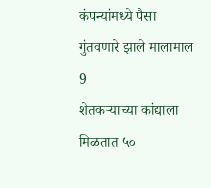कंपन्यांमध्ये पैसा गुंतवणारे झाले मालामाल
9
शेतकऱ्याच्या कांद्याला मिळतात ५०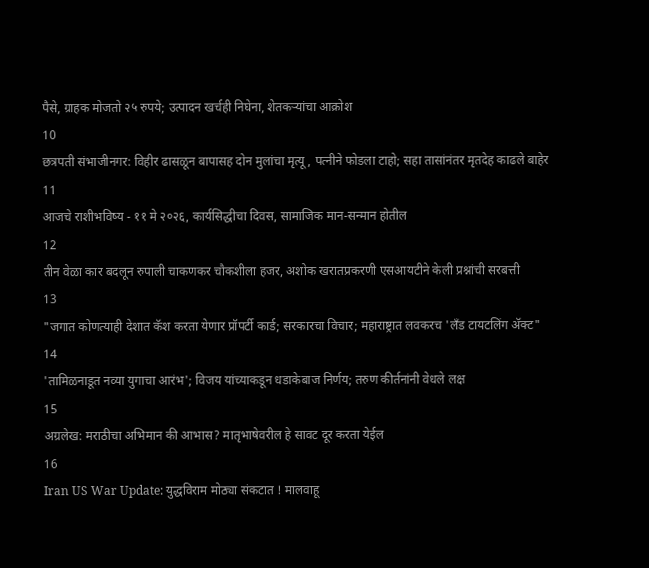पैसे, ग्राहक मोजतो २५ रुपये; उत्पादन खर्चही निघेना, शेतकऱ्यांचा आक्रोश
10
छत्रपती संभाजीनगर: विहीर ढासळून बापासह दोन मुलांचा मृत्यू, पत्नीने फोडला टाहो; सहा तासांनंतर मृतदेह काढले बाहेर
11
आजचे राशीभविष्य - ११ मे २०२६, कार्यसिद्धीचा दिवस, सामाजिक मान-सन्मान होतील
12
तीन वेळा कार बदलून रुपाली चाकणकर चौकशीला हजर, अशोक खरातप्रकरणी एसआयटीने केली प्रश्नांची सरबत्ती
13
"जगात कोणत्याही देशात कॅश करता येणार प्रॉपर्टी कार्ड; सरकारचा विचार; महाराष्ट्रात लवकरच 'लँड टायटलिंग अ‍ॅक्ट"
14
'तामिळनाडूत नव्या युगाचा आरंभ'; विजय यांच्याकडून धडाकेबाज निर्णय; तरुण कीर्तनांनी वेधले लक्ष
15
अग्रलेख: मराठीचा अभिमान की आभास? मातृभाषेवरील हे सावट दूर करता येईल
16
Iran US War Update: युद्धविराम मोठ्या संकटात ! मालवाहू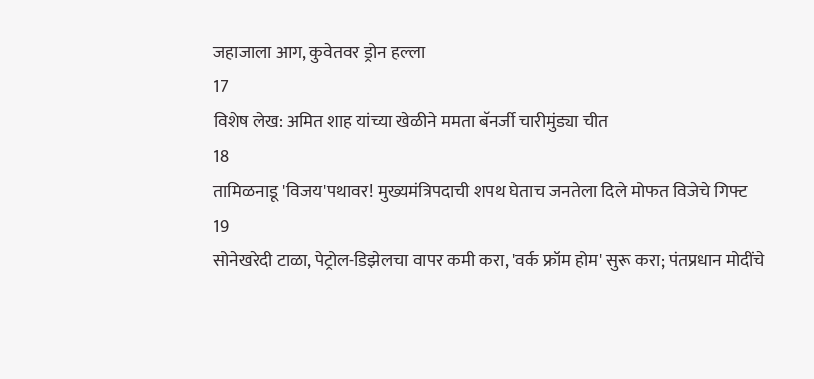जहाजाला आग, कुवेतवर ड्रोन हल्ला
17
विशेष लेख: अमित शाह यांच्या खेळीने ममता बॅनर्जी चारीमुंड्या चीत
18
तामिळनाडू 'विजय'पथावर! मुख्यमंत्रिपदाची शपथ घेताच जनतेला दिले मोफत विजेचे गिफ्ट
19
सोनेखरेदी टाळा, पेट्रोल-डिझेलचा वापर कमी करा, 'वर्क फ्रॉम होम' सुरू करा; पंतप्रधान मोदींचे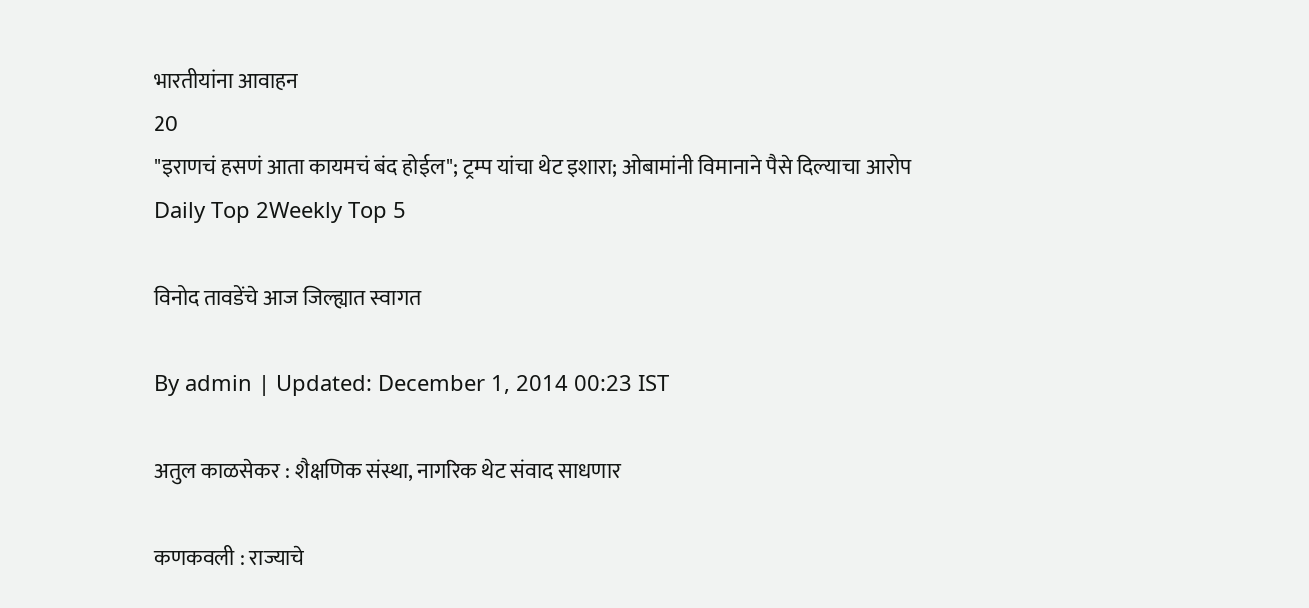भारतीयांना आवाहन
20
"इराणचं हसणं आता कायमचं बंद होईल"; ट्रम्प यांचा थेट इशारा; ओबामांनी विमानाने पैसे दिल्याचा आरोप
Daily Top 2Weekly Top 5

विनोद तावडेंचे आज जिल्ह्यात स्वागत

By admin | Updated: December 1, 2014 00:23 IST

अतुल काळसेकर : शैक्षणिक संस्था, नागरिक थेट संवाद साधणार

कणकवली : राज्याचे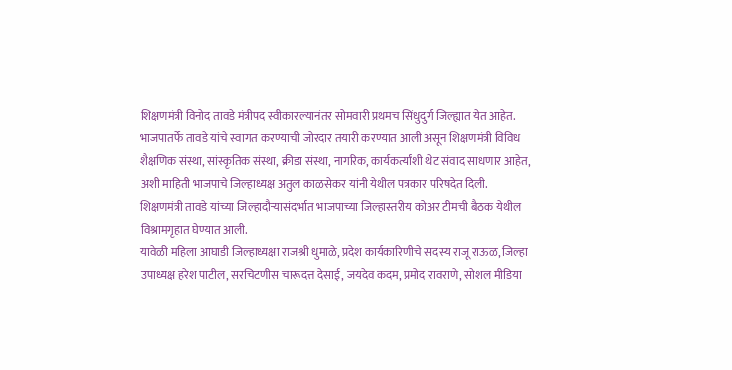शिक्षणमंत्री विनोद तावडे मंत्रीपद स्वीकारल्यानंतर सोमवारी प्रथमच सिंधुदुर्ग जिल्ह्यात येत आहेत. भाजपातर्फे तावडे यांचे स्वागत करण्याची जोरदार तयारी करण्यात आली असून शिक्षणमंत्री विविध शैक्षणिक संस्था, सांस्कृतिक संस्था, क्रीडा संस्था, नागरिक, कार्यकर्त्यांशी थेट संवाद साधणार आहेत, अशी माहिती भाजपाचे जिल्हाध्यक्ष अतुल काळसेकर यांनी येथील पत्रकार परिषदेत दिली.
शिक्षणमंत्री तावडे यांच्या जिल्हादौऱ्यासंदर्भात भाजपाच्या जिल्हास्तरीय कोअर टीमची बैठक येथील विश्रामगृहात घेण्यात आली.
यावेळी महिला आघाडी जिल्हाध्यक्षा राजश्री धुमाळे, प्रदेश कार्यकारिणीचे सदस्य राजू राऊळ, जिल्हा उपाध्यक्ष हरेश पाटील, सरचिटणीस चारूदत्त देसाई, जयदेव कदम, प्रमोद रावराणे, सोशल मीडिया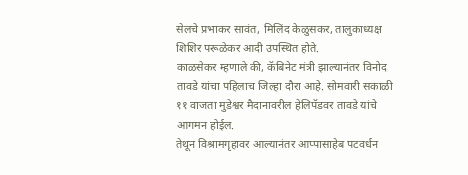सेलचे प्रभाकर सावंत, मिलिंद केळुसकर, तालुकाध्यक्ष शिशिर परूळेकर आदी उपस्थित होते.
काळसेकर म्हणाले की, कॅबिनेट मंत्री झाल्यानंतर विनोद तावडे यांचा पहिलाच जिल्हा दौरा आहे. सोमवारी सकाळी ११ वाजता मुडेश्वर मैदानावरील हेलिपॅडवर तावडे यांचे आगमन होईल.
तेथून विश्रामगृहावर आल्यानंतर आप्पासाहेब पटवर्धन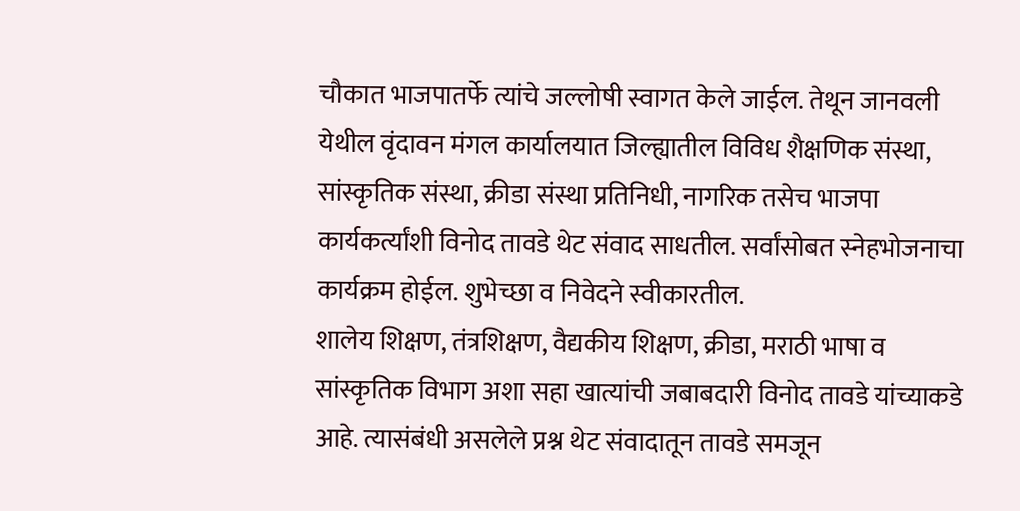चौकात भाजपातर्फे त्यांचे जल्लोषी स्वागत केले जाईल. तेथून जानवली येथील वृंदावन मंगल कार्यालयात जिल्ह्यातील विविध शैक्षणिक संस्था, सांस्कृतिक संस्था, क्रीडा संस्था प्रतिनिधी, नागरिक तसेच भाजपा कार्यकर्त्यांशी विनोद तावडे थेट संवाद साधतील. सर्वांसोबत स्नेहभोजनाचा कार्यक्रम होईल. शुभेच्छा व निवेदने स्वीकारतील.
शालेय शिक्षण, तंत्रशिक्षण, वैद्यकीय शिक्षण, क्रीडा, मराठी भाषा व सांस्कृतिक विभाग अशा सहा खात्यांची जबाबदारी विनोद तावडे यांच्याकडे आहे. त्यासंबंधी असलेले प्रश्न थेट संवादातून तावडे समजून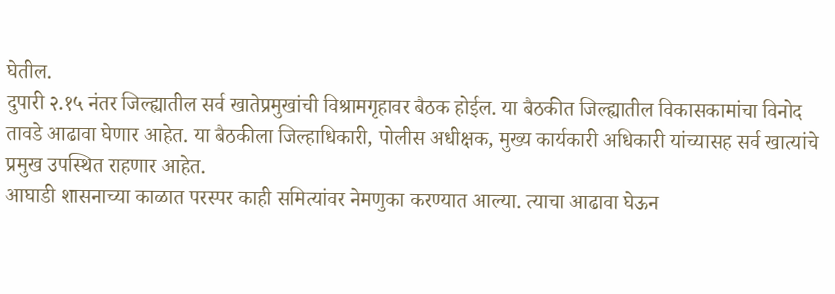घेतील.
दुपारी २.१५ नंतर जिल्ह्यातील सर्व खातेप्रमुखांची विश्रामगृहावर बैठक होईल. या बैठकीत जिल्ह्यातील विकासकामांचा विनोद तावडे आढावा घेणार आहेत. या बैठकीला जिल्हाधिकारी, पोलीस अधीक्षक, मुख्य कार्यकारी अधिकारी यांच्यासह सर्व खात्यांचे प्रमुख उपस्थित राहणार आहेत.
आघाडी शासनाच्या काळात परस्पर काही समित्यांवर नेमणुका करण्यात आल्या. त्याचा आढावा घेऊन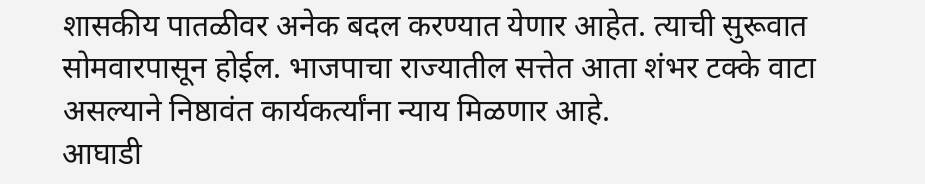शासकीय पातळीवर अनेक बदल करण्यात येणार आहेत. त्याची सुरूवात सोमवारपासून होईल. भाजपाचा राज्यातील सत्तेत आता शंभर टक्के वाटा असल्याने निष्ठावंत कार्यकर्त्यांना न्याय मिळणार आहे.
आघाडी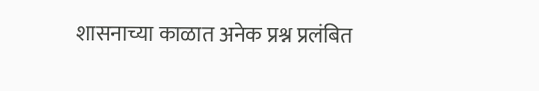शासनाच्या काळात अनेक प्रश्न प्रलंबित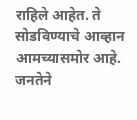राहिले आहेत. ते सोडविण्याचे आव्हान आमच्यासमोर आहे. जनतेने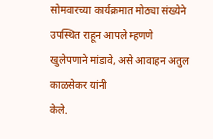सोमवारच्या कार्यक्रमात मोठ्या संख्येने उपस्थित राहून आपले म्हणणे खुलेपणाने मांडावे, असे आवाहन अतुल काळसेकर यांनी
केले.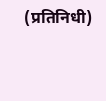(प्रतिनिधी)